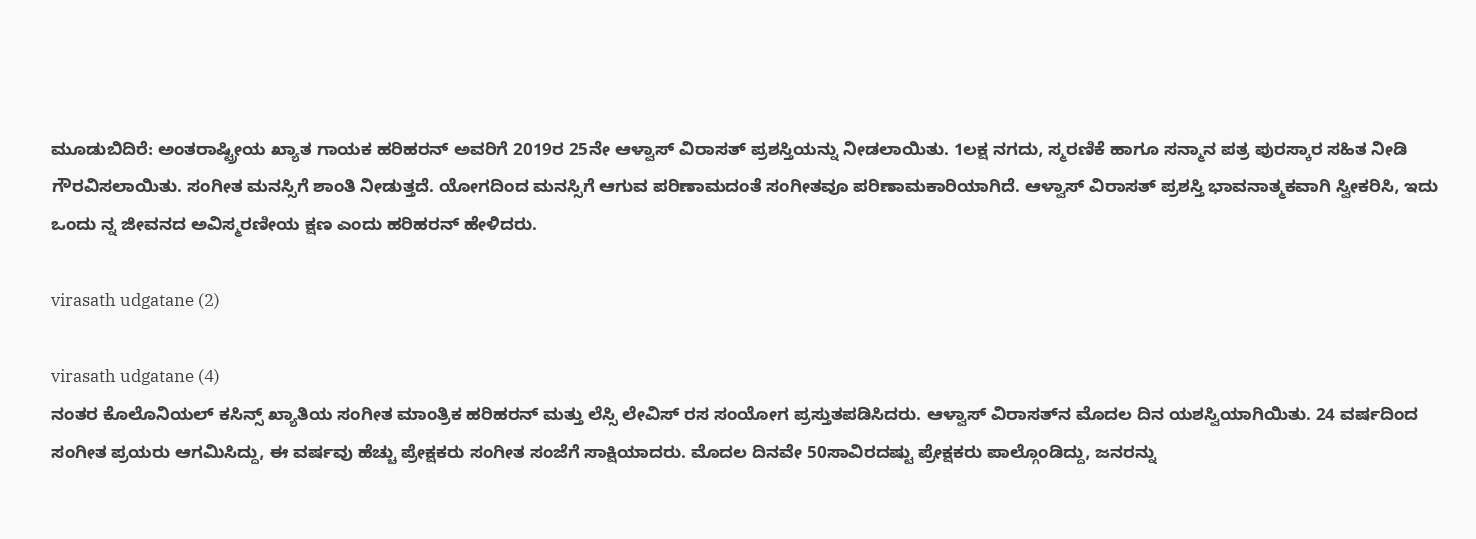ಮೂಡುಬಿದಿರೆ: ಅಂತರಾಷ್ಟ್ರೀಯ ಖ್ಯಾತ ಗಾಯಕ ಹರಿಹರನ್ ಅವರಿಗೆ 2019ರ 25ನೇ ಆಳ್ವಾಸ್ ವಿರಾಸತ್ ಪ್ರಶಸ್ತಿಯನ್ನು ನೀಡಲಾಯಿತು. 1ಲಕ್ಷ ನಗದು, ಸ್ಮರಣಿಕೆ ಹಾಗೂ ಸನ್ಮಾನ ಪತ್ರ ಪುರಸ್ಕಾರ ಸಹಿತ ನೀಡಿ ಗೌರವಿಸಲಾಯಿತು. ಸಂಗೀತ ಮನಸ್ಸಿಗೆ ಶಾಂತಿ ನೀಡುತ್ತದೆ. ಯೋಗದಿಂದ ಮನಸ್ಸಿಗೆ ಆಗುವ ಪರಿಣಾಮದಂತೆ ಸಂಗೀತವೂ ಪರಿಣಾಮಕಾರಿಯಾಗಿದೆ. ಆಳ್ವಾಸ್ ವಿರಾಸತ್ ಪ್ರಶಸ್ತಿ ಭಾವನಾತ್ಮಕವಾಗಿ ಸ್ವೀಕರಿಸಿ, ಇದು ಒಂದು ನ್ನ ಜೀವನದ ಅವಿಸ್ಮರಣೀಯ ಕ್ಷಣ ಎಂದು ಹರಿಹರನ್ ಹೇಳಿದರು.

virasath udgatane (2)

virasath udgatane (4)
ನಂತರ ಕೊಲೊನಿಯಲ್ ಕಸಿನ್ಸ್ ಖ್ಯಾತಿಯ ಸಂಗೀತ ಮಾಂತ್ರಿಕ ಹರಿಹರನ್ ಮತ್ತು ಲೆಸ್ಸಿ ಲೇವಿಸ್ ರಸ ಸಂಯೋಗ ಪ್ರಸ್ತುತಪಡಿಸಿದರು. ಆಳ್ವಾಸ್ ವಿರಾಸತ್‍ನ ಮೊದಲ ದಿನ ಯಶಸ್ವಿಯಾಗಿಯಿತು. 24 ವರ್ಷದಿಂದ ಸಂಗೀತ ಪ್ರಯರು ಆಗಮಿಸಿದ್ದು, ಈ ವರ್ಷವು ಹೆಚ್ಚು ಪ್ರೇಕ್ಷಕರು ಸಂಗೀತ ಸಂಜೆಗೆ ಸಾಕ್ಷಿಯಾದರು. ಮೊದಲ ದಿನವೇ 50ಸಾವಿರದಷ್ಟು ಪ್ರೇಕ್ಷಕರು ಪಾಲ್ಗೊಂಡಿದ್ದು, ಜನರನ್ನು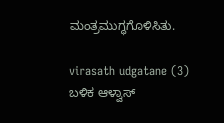ಮಂತ್ರಮುಗ್ಧಗೊಳಿಸಿತು.

virasath udgatane (3)
ಬಳಿಕ ಆಳ್ವಾಸ್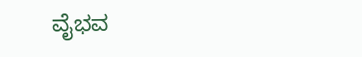ವೈಭವ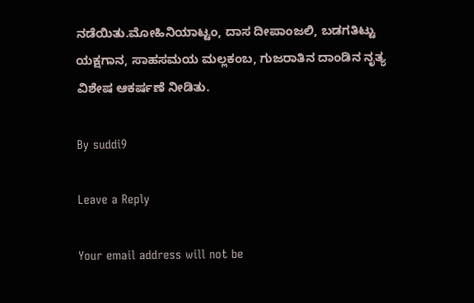ನಡೆಯಿತು.ಮೋಹಿನಿಯಾಟ್ಟಂ, ದಾಸ ದೀಪಾಂಜಲಿ, ಬಡಗತಿಟ್ಟು ಯಕ್ಷಗಾನ, ಸಾಹಸಮಯ ಮಲ್ಲಕಂಬ, ಗುಜರಾತಿನ ದಾಂಡಿನ ನೃತ್ಯ ವಿಶೇಷ ಆಕರ್ಷಣೆ ನೀಡಿತು.

By suddi9

Leave a Reply

Your email address will not be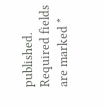published. Required fields are marked *